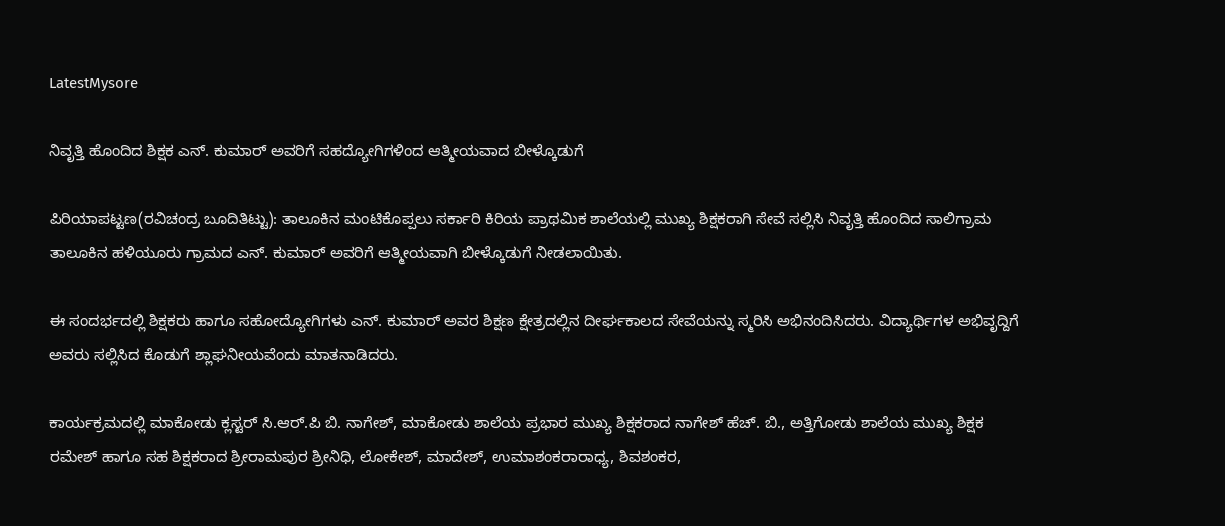LatestMysore

ನಿವೃತ್ತಿ ಹೊಂದಿದ ಶಿಕ್ಷಕ ಎನ್. ಕುಮಾರ್ ಅವರಿಗೆ ಸಹದ್ಯೋಗಿಗಳಿಂದ ಆತ್ಮೀಯವಾದ ಬೀಳ್ಕೊಡುಗೆ

ಪಿರಿಯಾಪಟ್ಟಣ(ರವಿಚಂದ್ರ ಬೂದಿತಿಟ್ಟು): ತಾಲೂಕಿನ ಮಂಟಿಕೊಪ್ಪಲು ಸರ್ಕಾರಿ ಕಿರಿಯ ಪ್ರಾಥಮಿಕ ಶಾಲೆಯಲ್ಲಿ ಮುಖ್ಯ ಶಿಕ್ಷಕರಾಗಿ ಸೇವೆ ಸಲ್ಲಿಸಿ ನಿವೃತ್ತಿ ಹೊಂದಿದ ಸಾಲಿಗ್ರಾಮ ತಾಲೂಕಿನ ಹಳಿಯೂರು ಗ್ರಾಮದ ಎನ್. ಕುಮಾರ್ ಅವರಿಗೆ ಆತ್ಮೀಯವಾಗಿ ಬೀಳ್ಕೊಡುಗೆ ನೀಡಲಾಯಿತು.

ಈ ಸಂದರ್ಭದಲ್ಲಿ ಶಿಕ್ಷಕರು ಹಾಗೂ ಸಹೋದ್ಯೋಗಿಗಳು ಎನ್. ಕುಮಾರ್ ಅವರ ಶಿಕ್ಷಣ ಕ್ಷೇತ್ರದಲ್ಲಿನ ದೀರ್ಘಕಾಲದ ಸೇವೆಯನ್ನು ಸ್ಮರಿಸಿ ಅಭಿನಂದಿಸಿದರು. ವಿದ್ಯಾರ್ಥಿಗಳ ಅಭಿವೃದ್ದಿಗೆ ಅವರು ಸಲ್ಲಿಸಿದ ಕೊಡುಗೆ ಶ್ಲಾಘನೀಯವೆಂದು ಮಾತನಾಡಿದರು.

ಕಾರ್ಯಕ್ರಮದಲ್ಲಿ ಮಾಕೋಡು ಕ್ಲಸ್ಟರ್ ಸಿ.ಆರ್.ಪಿ ಬಿ. ನಾಗೇಶ್, ಮಾಕೋಡು ಶಾಲೆಯ ಪ್ರಭಾರ ಮುಖ್ಯ ಶಿಕ್ಷಕರಾದ ನಾಗೇಶ್ ಹೆಚ್. ಬಿ., ಅತ್ತಿಗೋಡು ಶಾಲೆಯ ಮುಖ್ಯ ಶಿಕ್ಷಕ ರಮೇಶ್ ಹಾಗೂ ಸಹ ಶಿಕ್ಷಕರಾದ ಶ್ರೀರಾಮಪುರ ಶ್ರೀನಿಧಿ, ಲೋಕೇಶ್, ಮಾದೇಶ್, ಉಮಾಶಂಕರಾರಾಧ್ಯ, ಶಿವಶಂಕರ,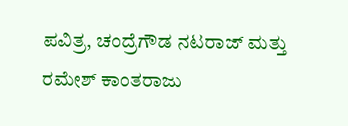ಪವಿತ್ರ, ಚಂದ್ರೆಗೌಡ ನಟರಾಜ್ ಮತ್ತು ರಮೇಶ್ ಕಾಂತರಾಜು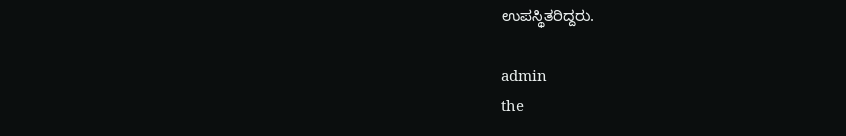ಉಪಸ್ಥಿತರಿದ್ದರು.

admin
the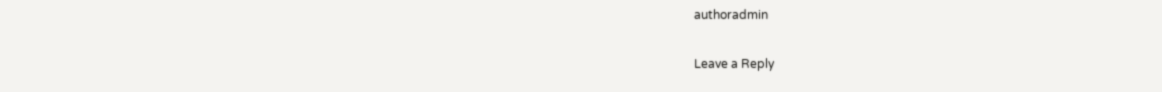authoradmin

Leave a Reply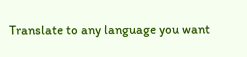Translate to any language you want